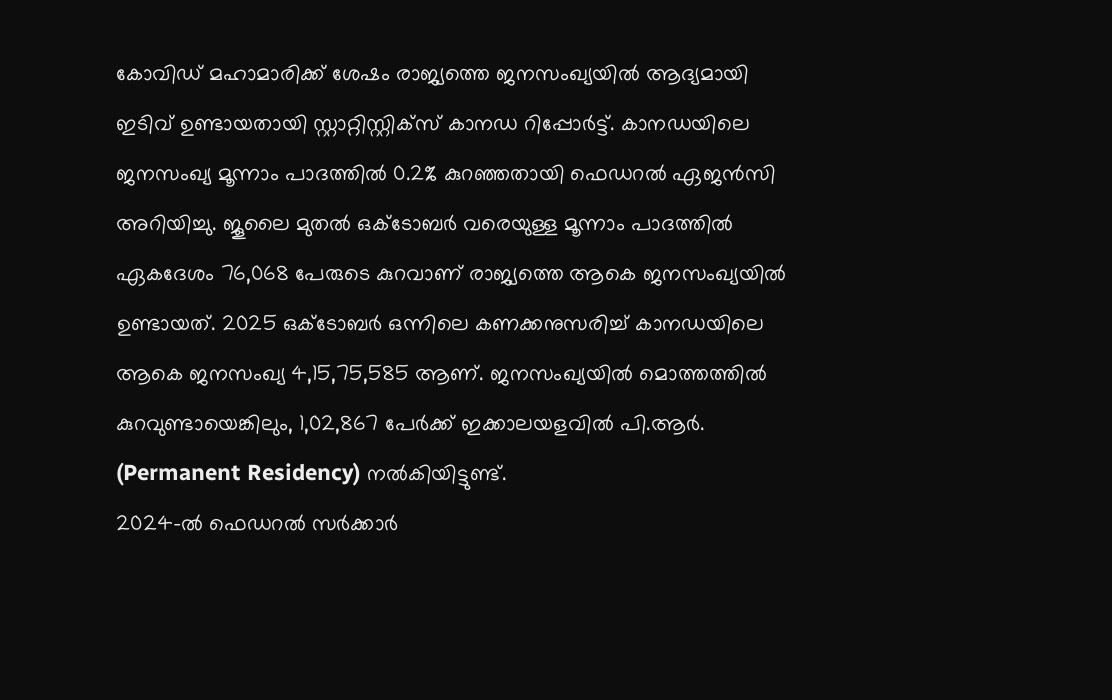കോവിഡ് മഹാമാരിക്ക് ശേഷം രാജ്യത്തെ ജനസംഖ്യയിൽ ആദ്യമായി ഇടിവ് ഉണ്ടായതായി സ്റ്റാറ്റിസ്റ്റിക്സ് കാനഡ റിപ്പോർട്ട്. കാനഡയിലെ ജനസംഖ്യ മൂന്നാം പാദത്തിൽ 0.2% കുറഞ്ഞതായി ഫെഡറൽ ഏജൻസി അറിയിച്ചു. ജൂലൈ മുതൽ ഒക്ടോബർ വരെയുള്ള മൂന്നാം പാദത്തിൽ ഏകദേശം 76,068 പേരുടെ കുറവാണ് രാജ്യത്തെ ആകെ ജനസംഖ്യയിൽ ഉണ്ടായത്. 2025 ഒക്ടോബർ ഒന്നിലെ കണക്കനുസരിച്ച് കാനഡയിലെ ആകെ ജനസംഖ്യ 4,15,75,585 ആണ്. ജനസംഖ്യയിൽ മൊത്തത്തിൽ കുറവുണ്ടായെങ്കിലും, 1,02,867 പേർക്ക് ഇക്കാലയളവിൽ പി.ആർ. (Permanent Residency) നൽകിയിട്ടുണ്ട്.
2024-ൽ ഫെഡറൽ സർക്കാർ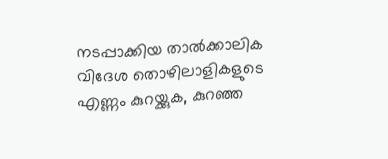നടപ്പാക്കിയ താൽക്കാലിക വിദേശ തൊഴിലാളികളുടെ എണ്ണം കുറയ്ക്കുക, കുറഞ്ഞ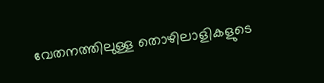വേതനത്തിലുള്ള തൊഴിലാളികളുടെ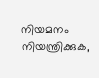നിയമനം നിയന്ത്രിക്കുക,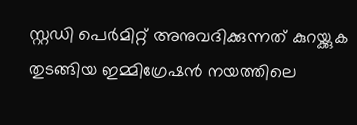സ്റ്റഡി പെർമിറ്റ് അനുവദിക്കുന്നത് കുറയ്ക്കുക തുടങ്ങിയ ഇമ്മിഗ്രേഷൻ നയത്തിലെ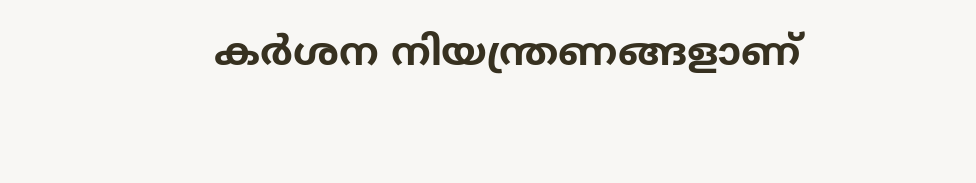കർശന നിയന്ത്രണങ്ങളാണ്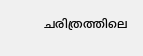ചരിത്രത്തിലെ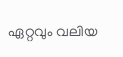ഏറ്റവും വലിയ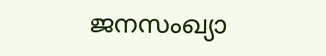ജനസംഖ്യാ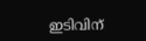ഇടിവിന്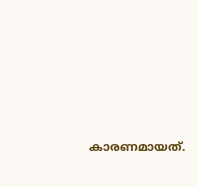കാരണമായത്.